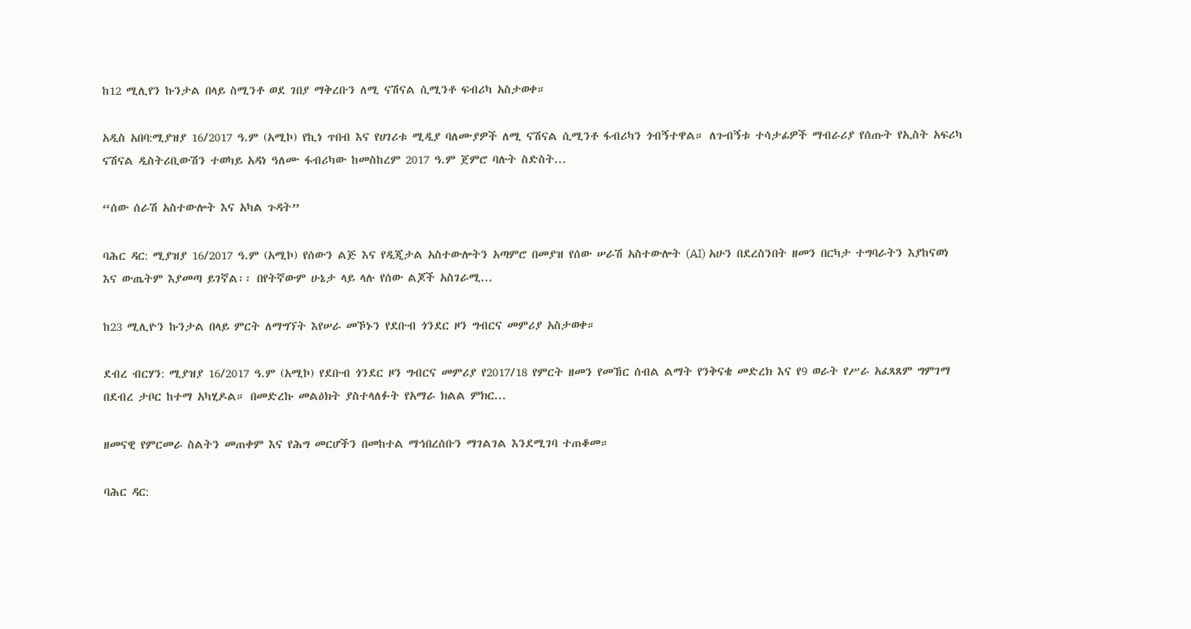ከ12 ሚሊየን ኩንታል በላይ ስሚንቶ ወደ ገበያ ማቅረቡን ለሚ ናሽናል ሲሚንቶ ፍብሪካ አስታወቀ።

አዲስ አበባ:ሚያዝያ 16/2017 ዓ.ም (አሚኮ) የኪነ ጥበብ እና የሀገሪቱ ሚዲያ ባለሙያዎች ለሚ ናሽናል ሲሚንቶ ፋብሪካን ጎብኝተዋል። ለጉብኝቱ ተሳታፊዎች ማብራሪያ የሰጡት የኢስት አፍሪካ ናሽናል ዲስትሪቢውሽን ተወካይ አዳነ ዓለሙ ፋብሪካው ከመስከረም 2017 ዓ.ም ጀምሮ ባሉት ስድስት...

“ሰው ሰራሽ አስተውሎት እና አካል ጉዳት”

ባሕር ዳር: ሚያዝያ 16/2017 ዓ.ም (አሚኮ) የሰውን ልጅ እና የዲጂታል አስተውሎትን አጣምሮ በመያዝ የሰው ሠራሽ አስተውሎት (AI) አሁን በደረስንበት ዘመን በርካታ ተግባራትን እያከናወነ እና ውጤትም እያመጣ ይገኛል፡፡ በየትኛውም ሁኔታ ላይ ላሉ የሰው ልጆች አስገራሚ...

ከ23 ሚሊዮን ኩንታል በላይ ምርት ለማግኘት እየሠራ መኾኑን የደቡብ ጎንደር ዞን ግብርና መምሪያ አስታወቀ።

ደብረ ብርሃን: ሚያዝያ 16/2017 ዓ.ም (አሚኮ) የደቡብ ጎንደር ዞን ግብርና መምሪያ የ2017/18 የምርት ዘመን የመኸር ሰብል ልማት የንቅናቄ መድረክ እና የ9 ወራት የሥራ አፈጻጸም ግምገማ በደብረ ታቦር ከተማ አካሂዶል። በመድረኩ መልዕክት ያስተላለፉት የአማራ ክልል ምክር...

ዘመናዊ የምርመራ ስልትን መጠቀም እና የሕግ መርሆችን በመከተል ማኅበረሰቡን ማገልገል እንደሚገባ ተጠቆመ።

ባሕር ዳር: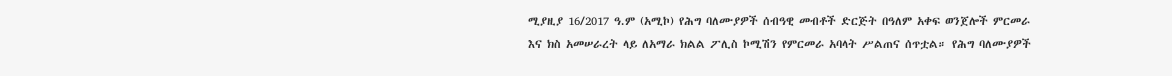ሚያዚያ 16/2017 ዓ.ም (አሚኮ) የሕግ ባለሙያዎች ሰብዓዊ መብቶች ድርጅት በዓለም አቀፍ ወንጀሎች ምርመራ እና ክስ አመሠራረት ላይ ለአማራ ክልል ፖሊስ ኮሚሽን የምርመራ አባላት ሥልጠና ሰጥቷል። የሕግ ባለሙያዎች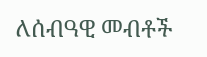ለሰብዓዊ መብቶች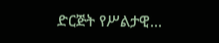ድርጅት የሥልታዊ...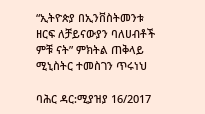“ኢትዮጵያ በኢንቨስትመንቱ ዘርፍ ለቻይናውያን ባለሀብቶች ምቹ ናት” ምክትል ጠቅላይ ሚኒስትር ተመስገን ጥሩነህ

ባሕር ዳር:ሚያዝያ 16/2017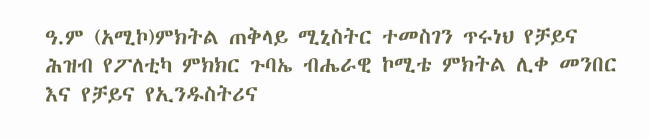ዓ.ም (አሚኮ)ምክትል ጠቅላይ ሚኒስትር ተመስገን ጥሩነህ የቻይና ሕዝብ የፖለቲካ ምክክር ጉባኤ ብሔራዊ ኮሚቴ ምክትል ሊቀ መንበር እና የቻይና የኢንዱስትሪና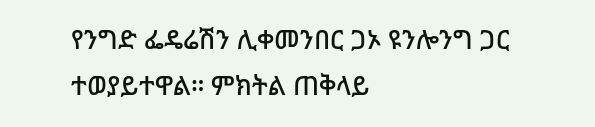የንግድ ፌዴሬሽን ሊቀመንበር ጋኦ ዩንሎንግ ጋር ተወያይተዋል። ምክትል ጠቅላይ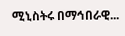ሚኒስትሩ በማኅበራዊ...